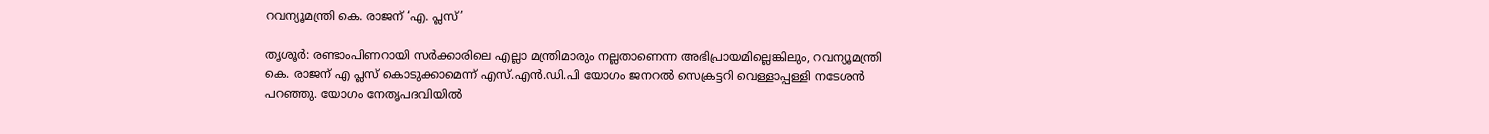റവന്യൂമന്ത്രി കെ. രാജന് ‘എ. പ്ലസ്’

തൃശൂര്‍: രണ്ടാംപിണറായി സര്‍ക്കാരിലെ എല്ലാ മന്ത്രിമാരും നല്ലതാണെന്ന അഭിപ്രായമില്ലെങ്കിലും, റവന്യൂമന്ത്രി കെ. രാജന് എ പ്ലസ് കൊടുക്കാമെന്ന് എസ്.എന്‍.ഡി.പി യോഗം ജനറല്‍ സെക്രട്ടറി വെള്ളാപ്പള്ളി നടേശന്‍ പറഞ്ഞു. യോഗം നേതൃപദവിയില്‍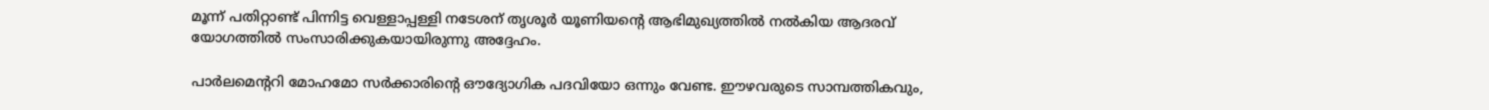മൂന്ന് പതിറ്റാണ്ട് പിന്നിട്ട വെള്ളാപ്പള്ളി നടേശന് തൃശൂര്‍ യൂണിയന്റെ ആഭിമുഖ്യത്തില്‍ നല്‍കിയ ആദരവ് യോഗത്തില്‍ സംസാരിക്കുകയായിരുന്നു അദ്ദേഹം.

പാര്‍ലമെന്ററി മോഹമോ സര്‍ക്കാരിന്റെ ഔദ്യോഗിക പദവിയോ ഒന്നും വേണ്ട. ഈഴവരുടെ സാമ്പത്തികവും,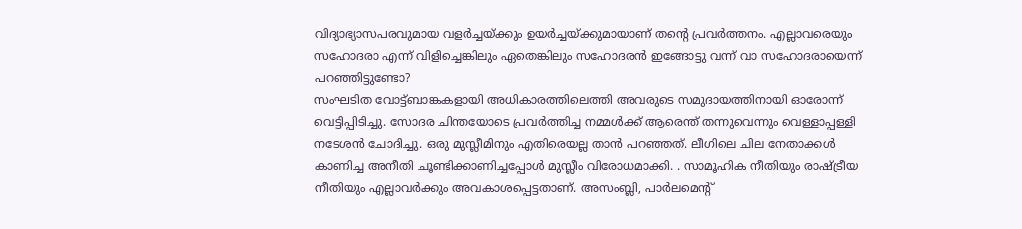വിദ്യാഭ്യാസപരവുമായ വളര്‍ച്ചയ്ക്കും ഉയര്‍ച്ചയ്ക്കുമായാണ് തന്റെ പ്രവര്‍ത്തനം. എല്ലാവരെയും സഹോദരാ എന്ന് വിളിച്ചെങ്കിലും ഏതെങ്കിലും സഹോദരന്‍ ഇങ്ങോട്ടു വന്ന് വാ സഹോദരായെന്ന് പറഞ്ഞിട്ടുണ്ടോ?
സംഘടിത വോട്ട്ബാങ്കകളായി അധികാരത്തിലെത്തി അവരുടെ സമുദായത്തിനായി ഓരോന്ന് വെട്ടിപ്പിടിച്ചു. സോദര ചിന്തയോടെ പ്രവര്‍ത്തിച്ച നമ്മള്‍ക്ക് ആരെന്ത് തന്നുവെന്നും വെള്ളാപ്പള്ളി നടേശന്‍ ചോദിച്ചു. ഒരു മുസ്ലീമിനും എതിരെയല്ല താന്‍ പറഞ്ഞത്. ലീഗിലെ ചില നേതാക്കള്‍ കാണിച്ച അനീതി ചൂണ്ടിക്കാണിച്ചപ്പോള്‍ മുസ്ലീം വിരോധമാക്കി. . സാമൂഹിക നീതിയും രാഷ്ട്രീയ നീതിയും എല്ലാവര്‍ക്കും അവകാശപ്പെട്ടതാണ്. അസംബ്ലി, പാര്‍ലമെന്റ്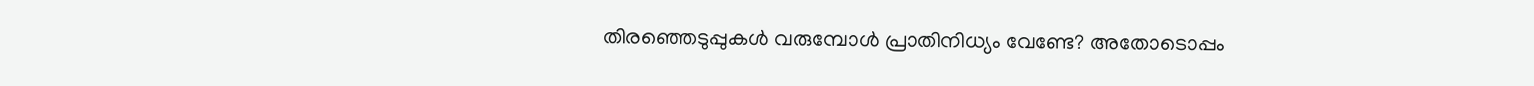തിരഞ്ഞെടുപ്പുകള്‍ വരുമ്പോള്‍ പ്രാതിനിധ്യം വേണ്ടേ? അതോടൊപ്പം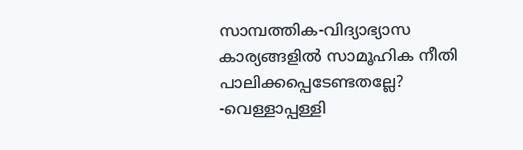സാമ്പത്തിക-വിദ്യാഭ്യാസ കാര്യങ്ങളില്‍ സാമൂഹിക നീതി പാലിക്കപ്പെടേണ്ടതല്ലേ? -വെള്ളാപ്പള്ളി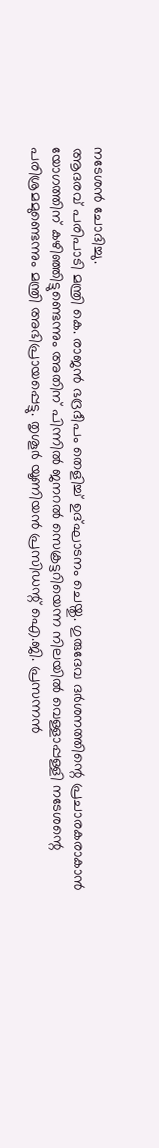നടേശന്‍ ചോദിച്ചു.
ആദരവ് പരിപാടി മന്ത്രി കെ. രാജന്‍ ഭദ്രദീപം തെളിച്ച് ഉദ്ഘാടനം ചെയ്തു. ഗുരുദേവ ദര്‍ശനത്തിന്റെ പ്രചാരകരാകാന്‍ യോഗത്തിന് കഴിഞ്ഞിട്ടുണ്ടെന്നും അതിന് പിന്നില്‍ ജനറല്‍ സെക്രട്ടറിയെന്ന നിലയില്‍ വെള്ളാപ്പള്ളി നടേശന്റെ പരിശ്രമമുണ്ടെന്നും മന്ത്രി അഭിപ്രായപ്പെട്ടു. തൃശൂര്‍ യൂണിയന്‍ പ്രസിഡന്റ് ഐ.ജി. പ്രസന്നന്‍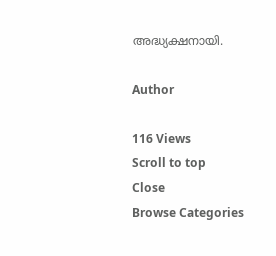അദ്ധ്യക്ഷനായി.

Author

116 Views
Scroll to top
Close
Browse Categories